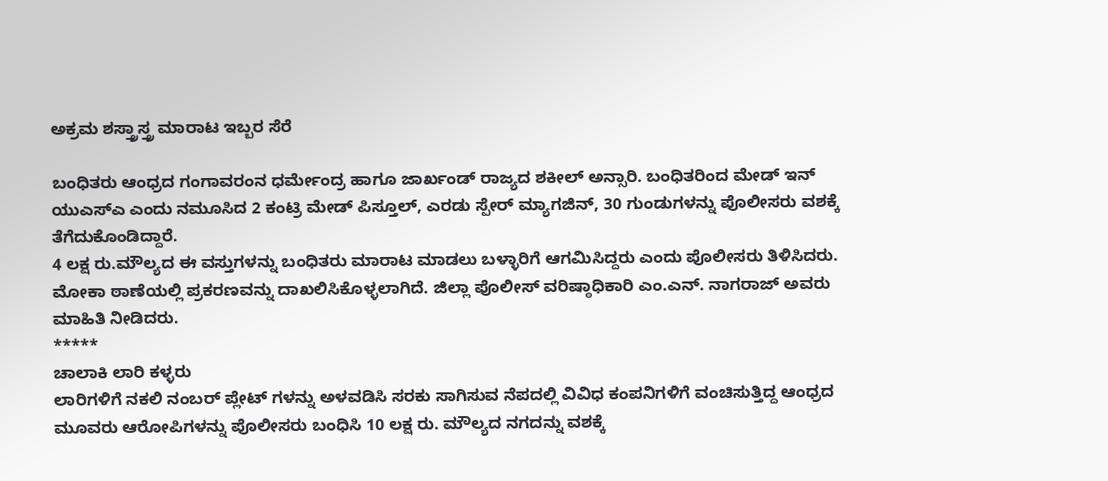ಅಕ್ರಮ ಶಸ್ತ್ರಾಸ್ತ್ರ ಮಾರಾಟ ಇಬ್ಬರ ಸೆರೆ

ಬಂಧಿತರು ಆಂಧ್ರದ ಗಂಗಾವರಂನ ಧರ್ಮೇಂದ್ರ ಹಾಗೂ ಜಾರ್ಖಂಡ್ ರಾಜ್ಯದ ಶಕೀಲ್ ಅನ್ಸಾರಿ. ಬಂಧಿತರಿಂದ ಮೇಡ್ ಇನ್ ಯುಎಸ್ಎ ಎಂದು ನಮೂಸಿದ 2 ಕಂಟ್ರಿ ಮೇಡ್ ಪಿಸ್ತೂಲ್, ಎರಡು ಸ್ಪೇರ್ ಮ್ಯಾಗಜಿನ್, 30 ಗುಂಡುಗಳನ್ನು ಪೊಲೀಸರು ವಶಕ್ಕೆ ತೆಗೆದುಕೊಂಡಿದ್ದಾರೆ.
4 ಲಕ್ಷ ರು.ಮೌಲ್ಯದ ಈ ವಸ್ತುಗಳನ್ನು ಬಂಧಿತರು ಮಾರಾಟ ಮಾಡಲು ಬಳ್ಳಾರಿಗೆ ಆಗಮಿಸಿದ್ದರು ಎಂದು ಪೊಲೀಸರು ತಿಳಿಸಿದರು. ಮೋಕಾ ಠಾಣೆಯಲ್ಲಿ ಪ್ರಕರಣವನ್ನು ದಾಖಲಿಸಿಕೊಳ್ಳಲಾಗಿದೆ. ಜಿಲ್ಲಾ ಪೊಲೀಸ್ ವರಿಷ್ಠಾಧಿಕಾರಿ ಎಂ.ಎನ್. ನಾಗರಾಜ್ ಅವರು ಮಾಹಿತಿ ನೀಡಿದರು.
*****
ಚಾಲಾಕಿ ಲಾರಿ ಕಳ್ಳರು
ಲಾರಿಗಳಿಗೆ ನಕಲಿ ನಂಬರ್ ಪ್ಲೇಟ್ ಗಳನ್ನು ಅಳವಡಿಸಿ ಸರಕು ಸಾಗಿಸುವ ನೆಪದಲ್ಲಿ ವಿವಿಧ ಕಂಪನಿಗಳಿಗೆ ವಂಚಿಸುತ್ತಿದ್ದ ಆಂಧ್ರದ ಮೂವರು ಆರೋಪಿಗಳನ್ನು ಪೊಲೀಸರು ಬಂಧಿಸಿ 10 ಲಕ್ಷ ರು. ಮೌಲ್ಯದ ನಗದನ್ನು ವಶಕ್ಕೆ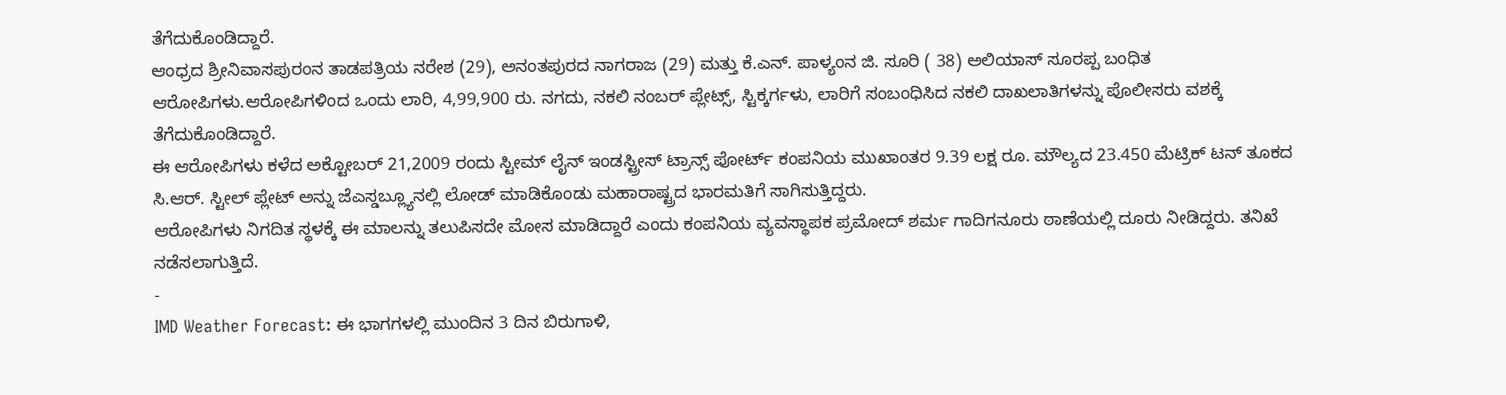ತೆಗೆದುಕೊಂಡಿದ್ದಾರೆ.
ಆಂಧ್ರದ ಶ್ರೀನಿವಾಸಪುರಂನ ತಾಡಪತ್ರಿಯ ನರೇಶ (29), ಅನಂತಪುರದ ನಾಗರಾಜ (29) ಮತ್ತು ಕೆ.ಎನ್. ಪಾಳ್ಯಂನ ಜಿ. ಸೂರಿ ( 38) ಅಲಿಯಾಸ್ ಸೂರಪ್ಪ ಬಂಧಿತ ಆರೋಪಿಗಳು.ಆರೋಪಿಗಳಿಂದ ಒಂದು ಲಾರಿ, 4,99,900 ರು. ನಗದು, ನಕಲಿ ನಂಬರ್ ಪ್ಲೇಟ್ಸ್, ಸ್ಟಿಕ್ಕರ್ಗಳು, ಲಾರಿಗೆ ಸಂಬಂಧಿಸಿದ ನಕಲಿ ದಾಖಲಾತಿಗಳನ್ನು ಪೊಲೀಸರು ವಶಕ್ಕೆ ತೆಗೆದುಕೊಂಡಿದ್ದಾರೆ.
ಈ ಆರೋಪಿಗಳು ಕಳೆದ ಅಕ್ಟೋಬರ್ 21,2009 ರಂದು ಸ್ಟೀಮ್ ಲೈನ್ ಇಂಡಸ್ಟ್ರೀಸ್ ಟ್ರಾನ್ಸ್ ಪೋರ್ಟ್ ಕಂಪನಿಯ ಮುಖಾಂತರ 9.39 ಲಕ್ಷ ರೂ. ಮೌಲ್ಯದ 23.450 ಮೆಟ್ರಿಕ್ ಟನ್ ತೂಕದ ಸಿ.ಆರ್. ಸ್ಟೀಲ್ ಪ್ಲೇಟ್ ಅನ್ನು ಜೆಎಸ್ಡಬ್ಲ್ಯೂನಲ್ಲಿ ಲೋಡ್ ಮಾಡಿಕೊಂಡು ಮಹಾರಾಷ್ಟ್ರದ ಭಾರಮತಿಗೆ ಸಾಗಿಸುತ್ತಿದ್ದರು.
ಆರೋಪಿಗಳು ನಿಗದಿತ ಸ್ಥಳಕ್ಕೆ ಈ ಮಾಲನ್ನು ತಲುಪಿಸದೇ ಮೋಸ ಮಾಡಿದ್ದಾರೆ ಎಂದು ಕಂಪನಿಯ ವ್ಯವಸ್ಥಾಪಕ ಪ್ರಮೋದ್ ಶರ್ಮ ಗಾದಿಗನೂರು ಠಾಣೆಯಲ್ಲಿ ದೂರು ನೀಡಿದ್ದರು. ತನಿಖೆ ನಡೆಸಲಾಗುತ್ತಿದೆ.
-
IMD Weather Forecast: ಈ ಭಾಗಗಳಲ್ಲಿ ಮುಂದಿನ 3 ದಿನ ಬಿರುಗಾಳಿ,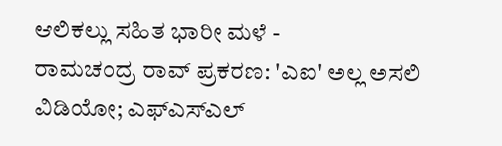ಆಲಿಕಲ್ಲು ಸಹಿತ ಭಾರೀ ಮಳೆ -
ರಾಮಚಂದ್ರ ರಾವ್ ಪ್ರಕರಣ: 'ಎಐ' ಅಲ್ಲ ಅಸಲಿ ವಿಡಿಯೋ; ಎಫ್ಎಸ್ಎಲ್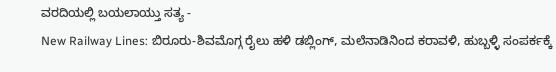ವರದಿಯಲ್ಲಿ ಬಯಲಾಯ್ತು ಸತ್ಯ -
New Railway Lines: ಬಿರೂರು-ಶಿವಮೊಗ್ಗ ರೈಲು ಹಳಿ ಡಬ್ಲಿಂಗ್, ಮಲೆನಾಡಿನಿಂದ ಕರಾವಳಿ, ಹುಬ್ಬಳ್ಳಿ ಸಂಪರ್ಕಕ್ಕೆ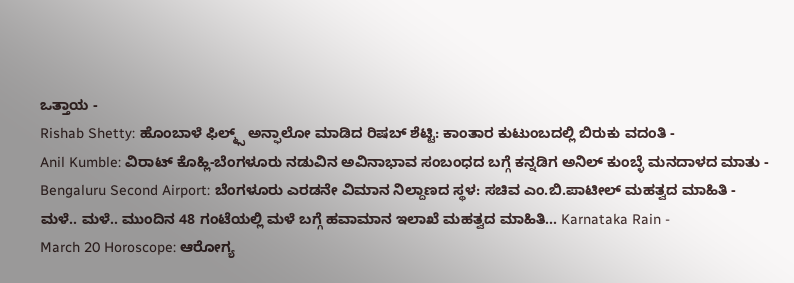ಒತ್ತಾಯ -
Rishab Shetty: ಹೊಂಬಾಳೆ ಫಿಲ್ಮ್ಸ್ ಅನ್ಫಾಲೋ ಮಾಡಿದ ರಿಷಬ್ ಶೆಟ್ಟಿ: ಕಾಂತಾರ ಕುಟುಂಬದಲ್ಲಿ ಬಿರುಕು ವದಂತಿ -
Anil Kumble: ವಿರಾಟ್ ಕೊಹ್ಲಿ-ಬೆಂಗಳೂರು ನಡುವಿನ ಅವಿನಾಭಾವ ಸಂಬಂಧದ ಬಗ್ಗೆ ಕನ್ನಡಿಗ ಅನಿಲ್ ಕುಂಬ್ಳೆ ಮನದಾಳದ ಮಾತು -
Bengaluru Second Airport: ಬೆಂಗಳೂರು ಎರಡನೇ ವಿಮಾನ ನಿಲ್ದಾಣದ ಸ್ಥಳ: ಸಚಿವ ಎಂ.ಬಿ.ಪಾಟೀಲ್ ಮಹತ್ವದ ಮಾಹಿತಿ -
ಮಳೆ.. ಮಳೆ.. ಮುಂದಿನ 48 ಗಂಟೆಯಲ್ಲಿ ಮಳೆ ಬಗ್ಗೆ ಹವಾಮಾನ ಇಲಾಖೆ ಮಹತ್ವದ ಮಾಹಿತಿ... Karnataka Rain -
March 20 Horoscope: ಆರೋಗ್ಯ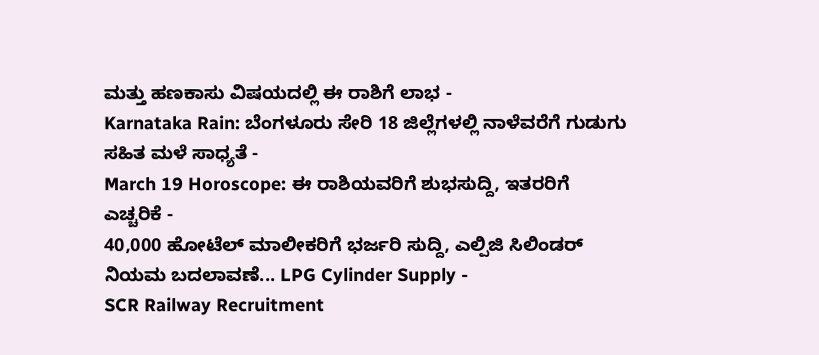ಮತ್ತು ಹಣಕಾಸು ವಿಷಯದಲ್ಲಿ ಈ ರಾಶಿಗೆ ಲಾಭ -
Karnataka Rain: ಬೆಂಗಳೂರು ಸೇರಿ 18 ಜಿಲ್ಲೆಗಳಲ್ಲಿ ನಾಳೆವರೆಗೆ ಗುಡುಗು ಸಹಿತ ಮಳೆ ಸಾಧ್ಯತೆ -
March 19 Horoscope: ಈ ರಾಶಿಯವರಿಗೆ ಶುಭಸುದ್ದಿ, ಇತರರಿಗೆ ಎಚ್ಚರಿಕೆ -
40,000 ಹೋಟೆಲ್ ಮಾಲೀಕರಿಗೆ ಭರ್ಜರಿ ಸುದ್ದಿ, ಎಲ್ಪಿಜಿ ಸಿಲಿಂಡರ್ ನಿಯಮ ಬದಲಾವಣೆ... LPG Cylinder Supply -
SCR Railway Recruitment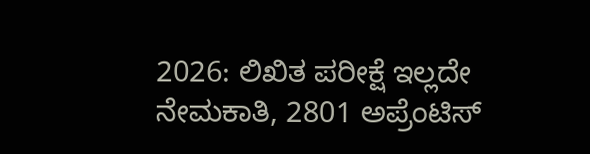2026: ಲಿಖಿತ ಪರೀಕ್ಷೆ ಇಲ್ಲದೇ ನೇಮಕಾತಿ, 2801 ಅಪ್ರೆಂಟಿಸ್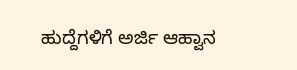ಹುದ್ದೆಗಳಿಗೆ ಅರ್ಜಿ ಆಹ್ವಾನ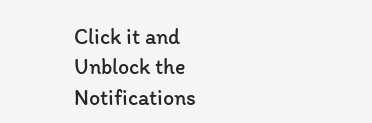Click it and Unblock the Notifications